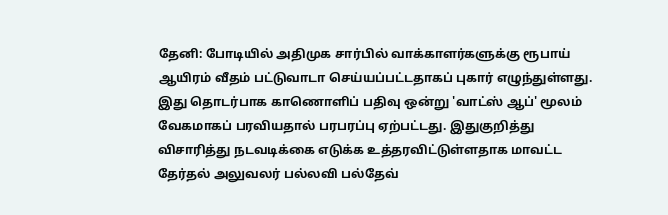தேனி: போடியில் அதிமுக சார்பில் வாக்காளர்களுக்கு ரூபாய் ஆயிரம் வீதம் பட்டுவாடா செய்யப்பட்டதாகப் புகார் எழுந்துள்ளது. இது தொடர்பாக காணொளிப் பதிவு ஒன்று 'வாட்ஸ் ஆப்' மூலம் வேகமாகப் பரவியதால் பரபரப்பு ஏற்பட்டது. இதுகுறித்து விசாரித்து நடவடிக்கை எடுக்க உத்தரவிட்டுள்ளதாக மாவட்ட தேர்தல் அலுவலர் பல்லவி பல்தேவ்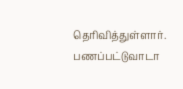தெரிவித்துள்ளார்.
பணப்பட்டுவாடா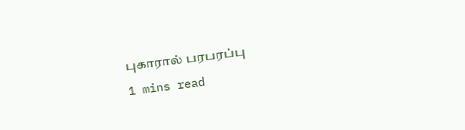புகாரால் பரபரப்பு
1 mins read